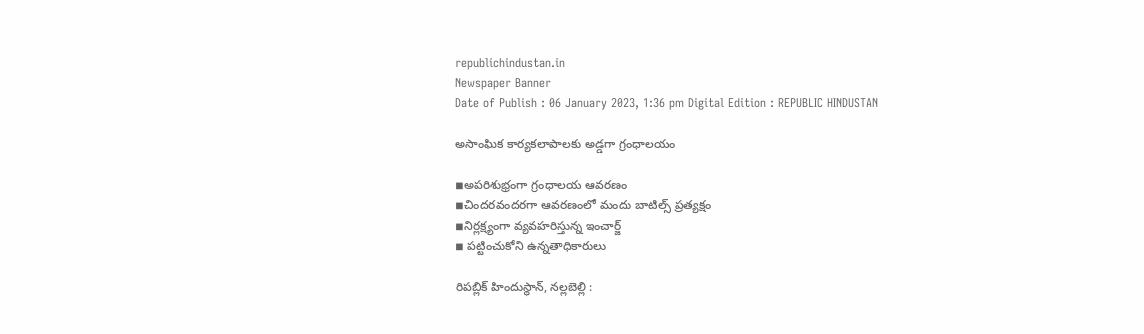republichindustan.in
Newspaper Banner
Date of Publish : 06 January 2023, 1:36 pm Digital Edition : REPUBLIC HINDUSTAN

అసాంఘిక కార్యకలాపాలకు అడ్డగా గ్రంధాలయం

◾అపరిశుభ్రంగా గ్రంధాలయ ఆవరణం
◾చిందరవందరగా ఆవరణంలో మందు బాటిల్స్ ప్రత్యక్షం
◾నిర్లక్ష్యంగా వ్యవహరిస్తున్న ఇంచార్జ్
◾ పట్టించుకోని ఉన్నతాధికారులు

రిపబ్లిక్ హిందుస్థాన్, నల్లబెల్లి :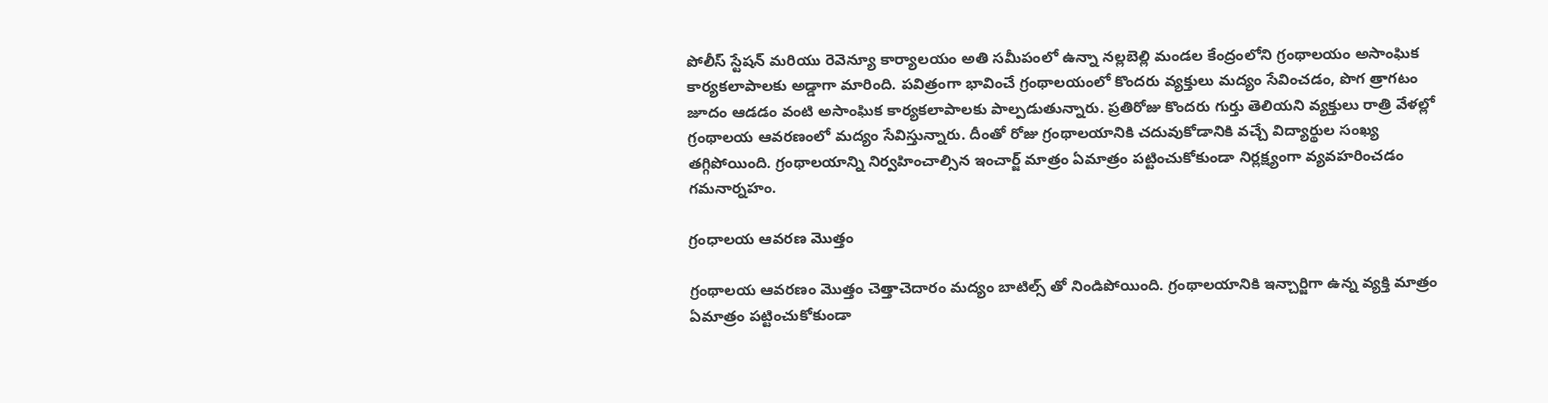పోలీస్ స్టేషన్ మరియు రెవెన్యూ కార్యాలయం అతి సమీపంలో ఉన్నా నల్లబెల్లి మండల కేంద్రంలోని గ్రంథాలయం అసాంఘిక కార్యకలాపాలకు అడ్డాగా మారింది. పవిత్రంగా భావించే గ్రంథాలయంలో కొందరు వ్యక్తులు మద్యం సేవించడం, పొగ త్రాగటం జూదం ఆడడం వంటి అసాంఘిక కార్యకలాపాలకు పాల్పడుతున్నారు. ప్రతిరోజు కొందరు గుర్తు తెలియని వ్యక్తులు రాత్రి వేళల్లో గ్రంథాలయ ఆవరణంలో మద్యం సేవిస్తున్నారు. దీంతో రోజు గ్రంథాలయానికి చదువుకోడానికి వచ్చే విద్యార్థుల సంఖ్య తగ్గిపోయింది. గ్రంథాలయాన్ని నిర్వహించాల్సిన ఇంచార్జ్ మాత్రం ఏమాత్రం పట్టించుకోకుండా నిర్లక్ష్యంగా వ్యవహరించడం గమనార్నహం.

గ్రంధాలయ ఆవరణ మొత్తం

గ్రంథాలయ ఆవరణం మొత్తం చెత్తాచెదారం మద్యం బాటిల్స్ తో నిండిపోయింది. గ్రంథాలయానికి ఇన్చార్జిగా ఉన్న వ్యక్తి మాత్రం ఏమాత్రం పట్టించుకోకుండా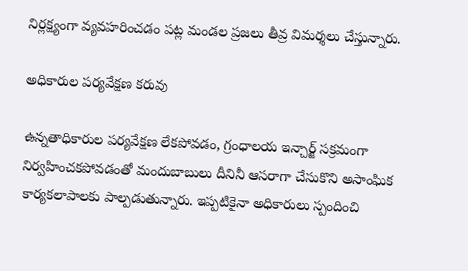నిర్లక్ష్యంగా వ్యవహరించడం పట్ల మండల ప్రజలు తీవ్ర విమర్శలు చేస్తున్నారు.

అధికారుల పర్యవేక్షణ కరువు

ఉన్నతాధికారుల పర్యవేక్షణ లేకపోవడం, గ్రంధాలయ ఇన్చార్జ్ సక్రమంగా నిర్వహించకపోవడంతో మందుబాబులు దీనినీ ఆసరాగా చేసుకొని అసాంఘిక కార్యకలాపాలకు పాల్పడుతున్నారు. ఇప్పటికైనా అధికారులు స్పందించి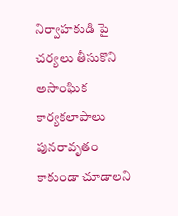నిర్వాహకుడి పై చర్యలు తీసుకొని అసాంఘిక కార్యకలాపాలు పునరావృతం కాకుండా చూడాలని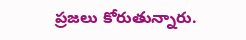ప్రజలు కోరుతున్నారు.